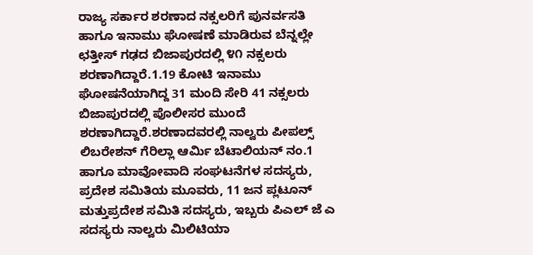ರಾಜ್ಯ ಸರ್ಕಾರ ಶರಣಾದ ನಕ್ಸಲರಿಗೆ ಪುನರ್ವಸತಿ ಹಾಗೂ ಇನಾಮು ಘೋಷಣೆ ಮಾಡಿರುವ ಬೆನ್ನಲ್ಲೇ ಛತ್ತೀಸ್ ಗಢದ ಬಿಜಾಪುರದಲ್ಲಿ ೪೧ ನಕ್ಸಲರು ಶರಣಾಗಿದ್ದಾರೆ.1.19 ಕೋಟಿ ಇನಾಮು ಘೋಷನೆಯಾಗಿದ್ದ 31 ಮಂದಿ ಸೇರಿ 41 ನಕ್ಸಲರು ಬಿಜಾಪುರದಲ್ಲಿ ಪೊಲೀಸರ ಮುಂದೆ ಶರಣಾಗಿದ್ದಾರೆ.ಶರಣಾದವರಲ್ಲಿ ನಾಲ್ವರು ಪೀಪಲ್ಸ್ ಲಿಬರೇಶನ್ ಗೆರಿಲ್ಲಾ ಆರ್ಮಿ ಬೆಟಾಲಿಯನ್ ನಂ.1 ಹಾಗೂ ಮಾವೋವಾದಿ ಸಂಘಟನೆಗಳ ಸದಸ್ಯರು, ಪ್ರದೇಶ ಸಮಿತಿಯ ಮೂವರು, 11 ಜನ ಪ್ಲಟೂನ್ ಮತ್ತುಪ್ರದೇಶ ಸಮಿತಿ ಸದಸ್ಯರು, ಇಬ್ಬರು ಪಿಎಲ್ ಜೆ ಎ ಸದಸ್ಯರು ನಾಲ್ವರು ಮಿಲಿಟಿಯಾ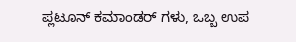ಪ್ಲಟೂನ್ ಕಮಾಂಡರ್ ಗಳು, ಒಬ್ಬ ಉಪ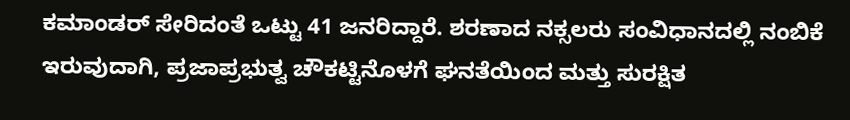ಕಮಾಂಡರ್ ಸೇರಿದಂತೆ ಒಟ್ಟು 41 ಜನರಿದ್ದಾರೆ. ಶರಣಾದ ನಕ್ಸಲರು ಸಂವಿಧಾನದಲ್ಲಿ ನಂಬಿಕೆ ಇರುವುದಾಗಿ, ಪ್ರಜಾಪ್ರಭುತ್ವ ಚೌಕಟ್ಟಿನೊಳಗೆ ಘನತೆಯಿಂದ ಮತ್ತು ಸುರಕ್ಷಿತ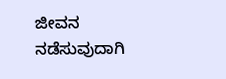ಜೀವನ ನಡೆಸುವುದಾಗಿ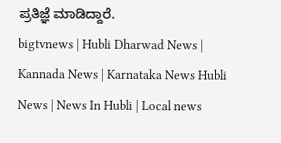ಪ್ರತಿಜ್ಞೆ ಮಾಡಿದ್ದಾರೆ.
bigtvnews | Hubli Dharwad News | Kannada News | Karnataka News Hubli News | News In Hubli | Local news